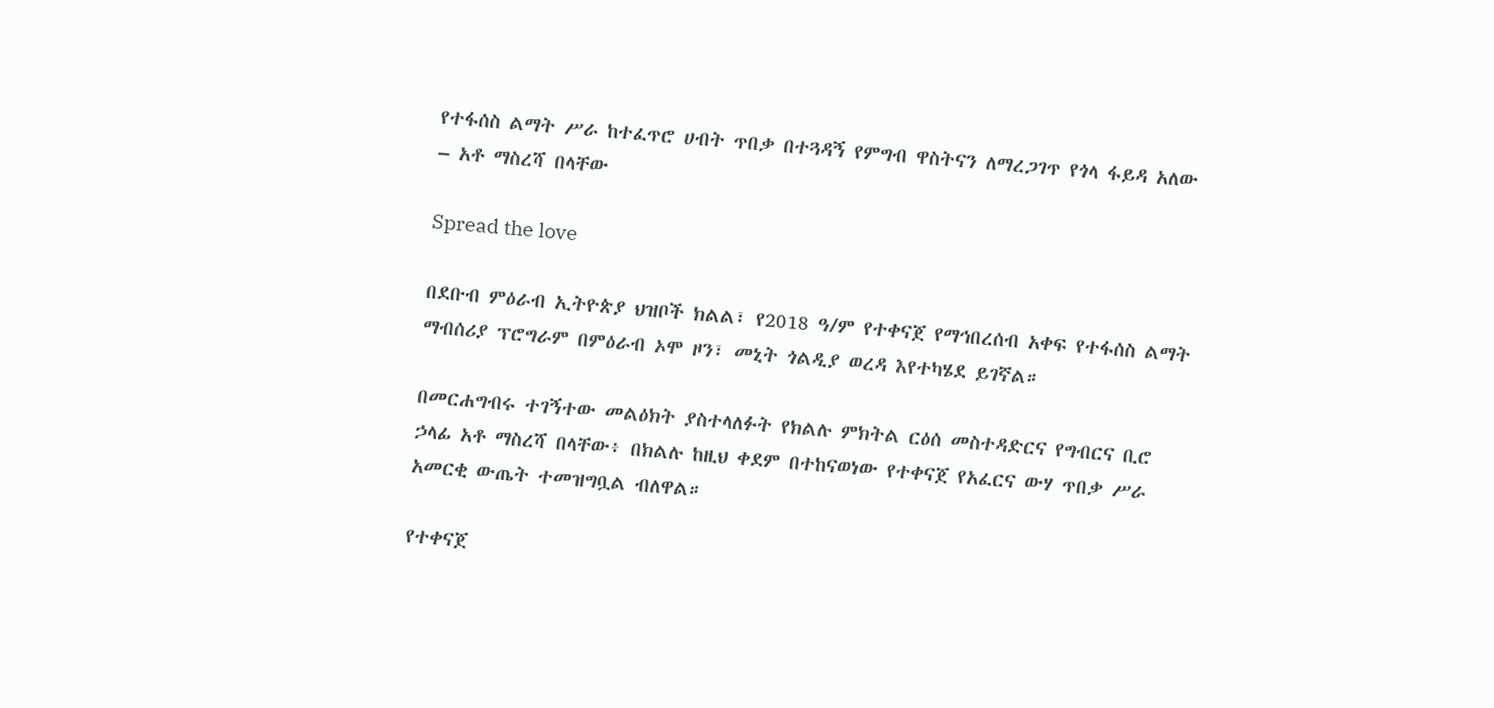የተፋሰስ ልማት ሥራ ከተፈጥሮ ሀብት ጥበቃ በተጓዳኝ የምግብ ዋስትናን ለማረጋገጥ የጎላ ፋይዳ አለው – አቶ ማስረሻ በላቸው

Spread the love

በደቡብ ምዕራብ ኢትዮጵያ ህዝቦች ክልል፣ የ2018 ዓ/ም የተቀናጀ የማኅበረሰብ አቀፍ የተፋሰስ ልማት ማብሰሪያ ፕሮግራም በምዕራብ ኦሞ ዞን፣ መኒት ጎልዲያ ወረዳ እየተካሄደ ይገኛል።

በመርሐግብሩ ተገኝተው መልዕክት ያስተላለፉት የክልሉ ምክትል ርዕሰ መስተዳድርና የግብርና ቢሮ ኃላፊ አቶ ማስረሻ በላቸው፥ በክልሉ ከዚህ ቀደም በተከናወነው የተቀናጀ የአፈርና ውሃ ጥበቃ ሥራ አመርቂ ውጤት ተመዝግቧል ብለዋል።

የተቀናጀ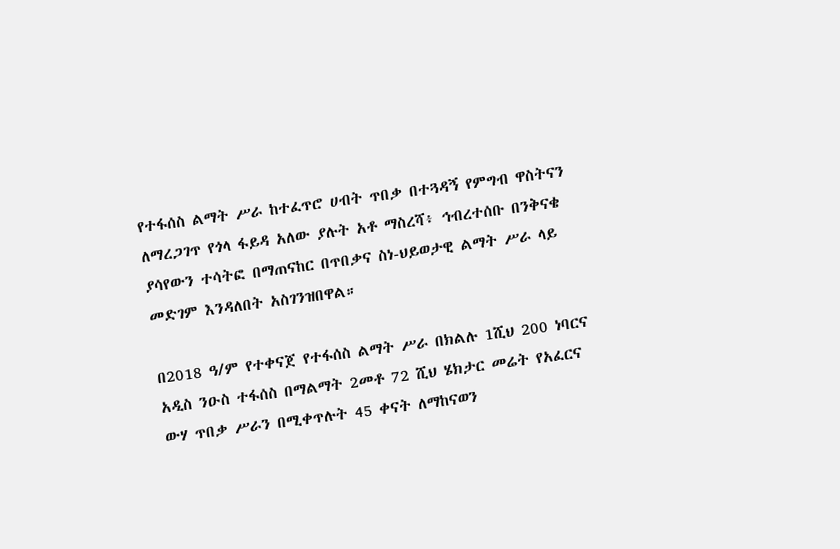የተፋሰስ ልማት ሥራ ከተፈጥሮ ሀብት ጥበቃ በተጓዳኝ የምግብ ዋስትናን ለማረጋገጥ የጎላ ፋይዳ አለው ያሉት አቶ ማስረሻ፥ ኅብረተሰቡ በንቅናቄ ያሳየውን ተሳትፎ በማጠናከር በጥበቃና ስነ-ህይወታዊ ልማት ሥራ ላይ መድገም እንዳለበት አስገንዝበዋል።

በ2018 ዓ/ም የተቀናጀ የተፋሰስ ልማት ሥራ በክልሉ 1ሺህ 200 ነባርና አዲስ ንዑስ ተፋሰስ በማልማት 2መቶ 72 ሺህ ሄክታር መሬት የአፈርና ውሃ ጥበቃ ሥራን በሚቀጥሉት 45 ቀናት ለማከናወን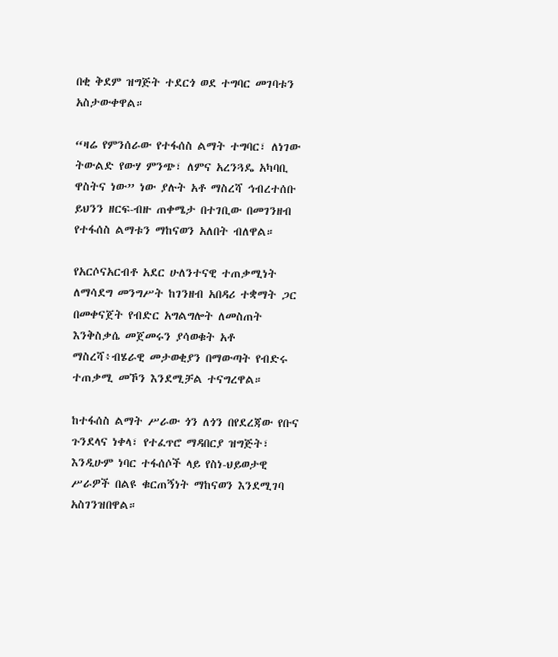በቂ ቅደም ዝግጅት ተደርጎ ወደ ተግባር መገባቱን አስታውቀዋል።

“ዛሬ የምንሰራው የተፋሰስ ልማት ተግባር፣ ለነገው ትውልድ የውሃ ምንጭ፣ ለምና አረንጓዴ አካባቢ ዋስትና ነው” ነው ያሉት አቶ ማስረሻ ኅብረተሰቡ ይህንን ዘርፍ-ብዙ ጠቀሜታ በተገቢው በመገንዘብ የተፋሰስ ልማቱን ማከናወን አለበት ብለዋል።

የአርሶናአርብቶ አደር ሁለንተናዊ ተጠቃሚነት ለማሳደግ መንግሥት ከገንዘብ አበዳሪ ተቋማት ጋር በመቀናጀት የብድር አግልግሎት ለመስጠት እንቅስቃሴ መጀመሩን ያሳወቁት አቶ ማስረሻ፥ብሄራዊ መታወቂያን በማውጣት የብድሩ ተጠቃሚ መኾን እንደሚቻል ተናግረዋል።

ከተፋሰስ ልማት ሥራው ጎን ለጎን በየደረጃው የቡና ጉንደላና ነቀላ፣ የተፈጥሮ ማዳበርያ ዝግጅት፣ እንዲሁም ነባር ተፋሰሶች ላይ የስነ-ህይወታዊ ሥራዎች በልዩ ቁርጠኝነት ማከናወን እንደሚገባ አስገንዝበዋል።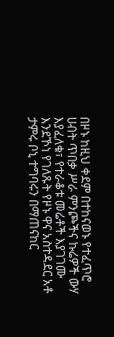በዞኑ ከዚህ ቀደም በተከናወኑ የተፈጥሮ ሀብት ጥበቃ ሥራ ምንጮችና ኩሬዎች ውሃ እያፈለቁ፣ የተራቆቱ መሬቶች እያገገሙ እንደኾነ የገለጹት የዞኑ ዋና አስተዳደር አቶ ታምሩ ቦኒ ተግባሩን በማጠናከር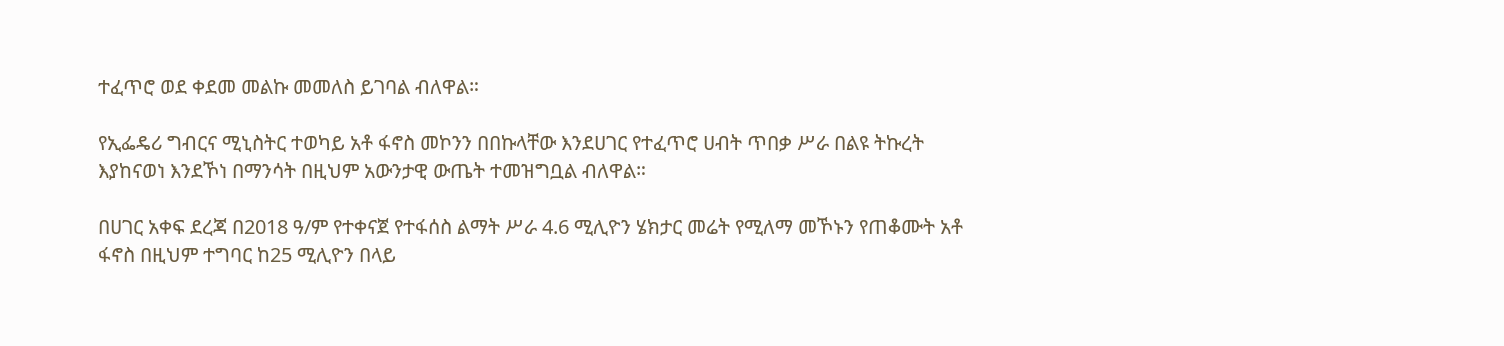ተፈጥሮ ወደ ቀደመ መልኩ መመለስ ይገባል ብለዋል።

የኢፌዴሪ ግብርና ሚኒስትር ተወካይ አቶ ፋኖስ መኮንን በበኩላቸው እንደሀገር የተፈጥሮ ሀብት ጥበቃ ሥራ በልዩ ትኩረት እያከናወነ እንደኾነ በማንሳት በዚህም አውንታዊ ውጤት ተመዝግቧል ብለዋል።

በሀገር አቀፍ ደረጃ በ2018 ዓ/ም የተቀናጀ የተፋሰስ ልማት ሥራ 4.6 ሚሊዮን ሄክታር መሬት የሚለማ መኾኑን የጠቆሙት አቶ ፋኖስ በዚህም ተግባር ከ25 ሚሊዮን በላይ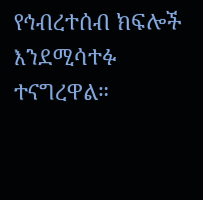የኅብረተሰብ ክፍሎች እንደሚሳተፉ ተናግረዋል።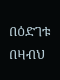በዕድገቱ በዛብህ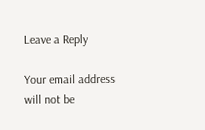Leave a Reply

Your email address will not be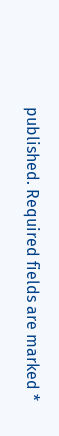published. Required fields are marked *